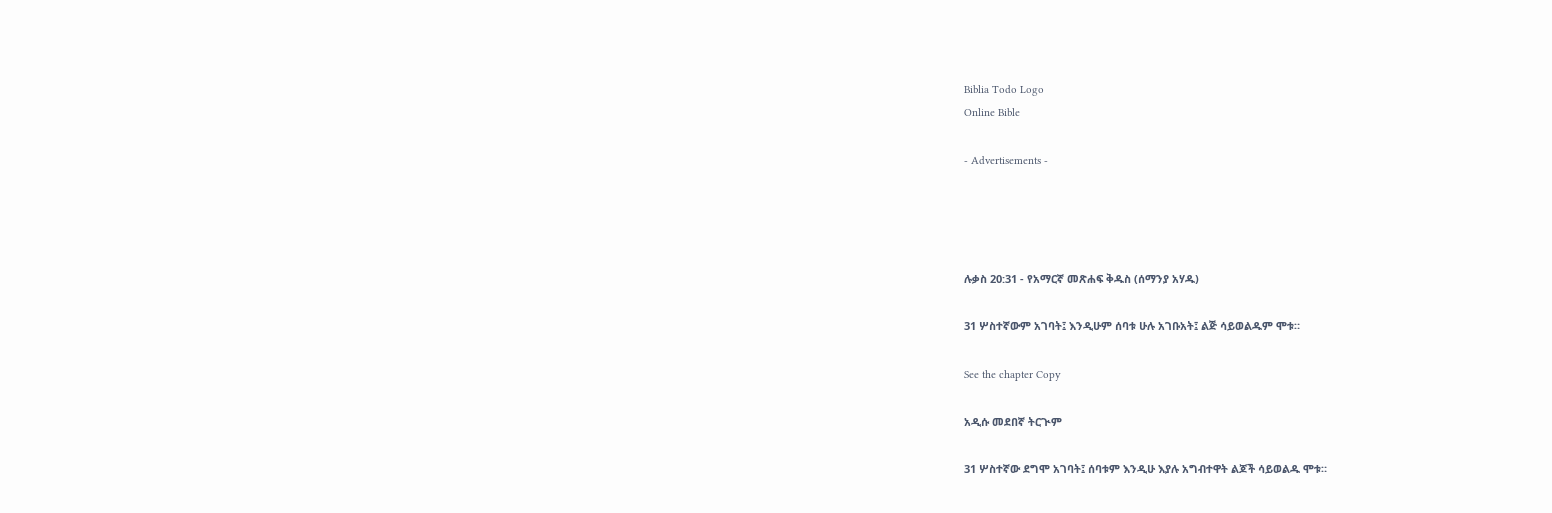Biblia Todo Logo
Online Bible

- Advertisements -




ሉቃስ 20:31 - የአማርኛ መጽሐፍ ቅዱስ (ሰማንያ አሃዱ)

31 ሦስተኛውም አገባት፤ እንዲሁም ሰባቱ ሁሉ አገቡአት፤ ልጅ ሳይወልዱም ሞቱ።

See the chapter Copy

አዲሱ መደበኛ ትርጒም

31 ሦስተኛው ደግሞ አገባት፤ ሰባቱም እንዲሁ እያሉ አግብተዋት ልጆች ሳይወልዱ ሞቱ።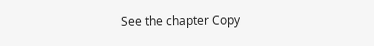See the chapter Copy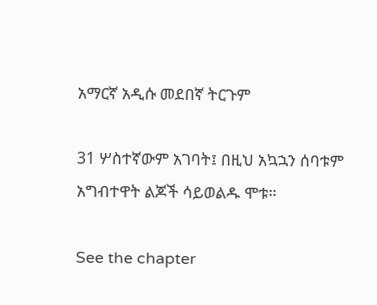አማርኛ አዲሱ መደበኛ ትርጉም

31 ሦስተኛውም አገባት፤ በዚህ አኳኋን ሰባቱም አግብተዋት ልጆች ሳይወልዱ ሞቱ።

See the chapter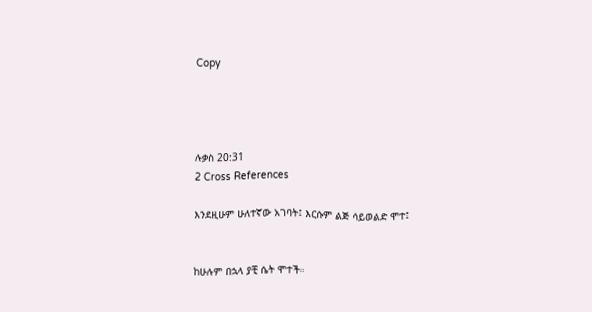Copy




ሉቃስ 20:31
2 Cross References

እንደዚሁም ሁለተኛው አገባት፤ እርሱም ልጅ ሳይወልድ ሞተ፤


ከሁሉም በኋላ ያቺ ሴት ሞተች።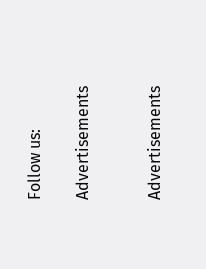Follow us:

Advertisements


Advertisements